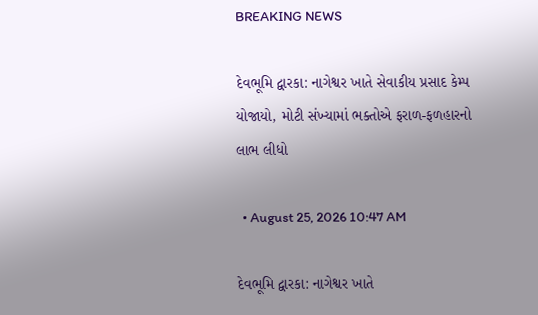BREAKING NEWS

દેવભૂમિ દ્વારકા: નાગેશ્વર ખાતે સેવાકીય પ્રસાદ કેમ્પ યોજાયો, મોટી સંખ્યામાં ભક્તોએ ફરાળ-ફળહારનો લાભ લીધો

  • August 25, 2026 10:47 AM

દેવભૂમિ દ્વારકા: નાગેશ્વર ખાતે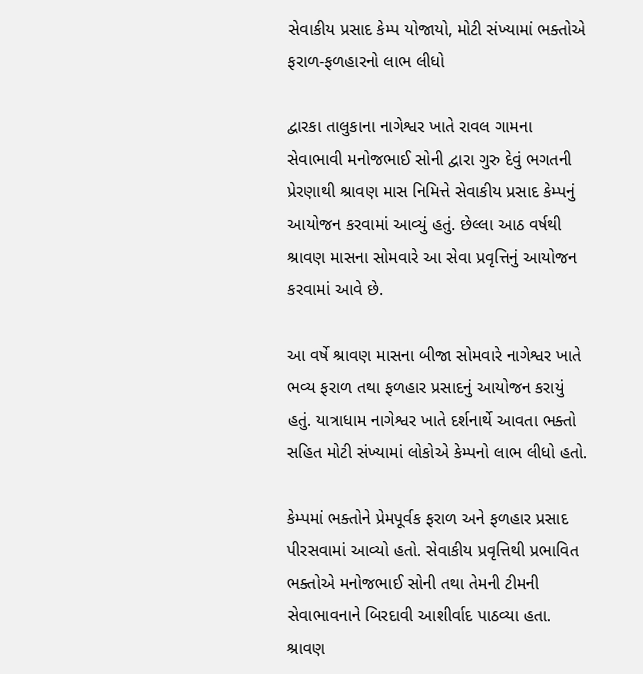સેવાકીય પ્રસાદ કેમ્પ યોજાયો, મોટી સંખ્યામાં ભક્તોએ ફરાળ-ફળહારનો લાભ લીધો

દ્વારકા તાલુકાના નાગેશ્વર ખાતે રાવલ ગામના સેવાભાવી મનોજભાઈ સોની દ્વારા ગુરુ દેવું ભગતની પ્રેરણાથી શ્રાવણ માસ નિમિત્તે સેવાકીય પ્રસાદ કેમ્પનું આયોજન કરવામાં આવ્યું હતું. છેલ્લા આઠ વર્ષથી શ્રાવણ માસના સોમવારે આ સેવા પ્રવૃત્તિનું આયોજન કરવામાં આવે છે.

આ વર્ષે શ્રાવણ માસના બીજા સોમવારે નાગેશ્વર ખાતે ભવ્ય ફરાળ તથા ફળહાર પ્રસાદનું આયોજન કરાયું હતું. યાત્રાધામ નાગેશ્વર ખાતે દર્શનાર્થે આવતા ભક્તો સહિત મોટી સંખ્યામાં લોકોએ કેમ્પનો લાભ લીધો હતો.

કેમ્પમાં ભક્તોને પ્રેમપૂર્વક ફરાળ અને ફળહાર પ્રસાદ પીરસવામાં આવ્યો હતો. સેવાકીય પ્રવૃત્તિથી પ્રભાવિત ભક્તોએ મનોજભાઈ સોની તથા તેમની ટીમની સેવાભાવનાને બિરદાવી આશીર્વાદ પાઠવ્યા હતા. શ્રાવણ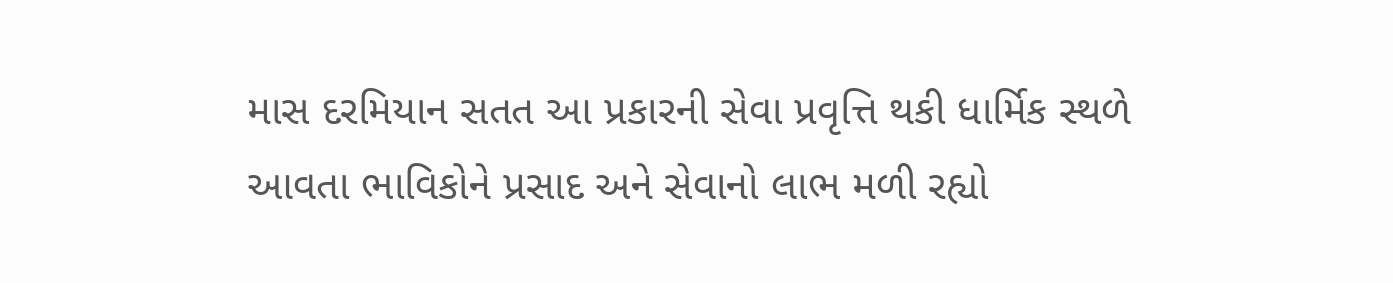માસ દરમિયાન સતત આ પ્રકારની સેવા પ્રવૃત્તિ થકી ધાર્મિક સ્થળે આવતા ભાવિકોને પ્રસાદ અને સેવાનો લાભ મળી રહ્યો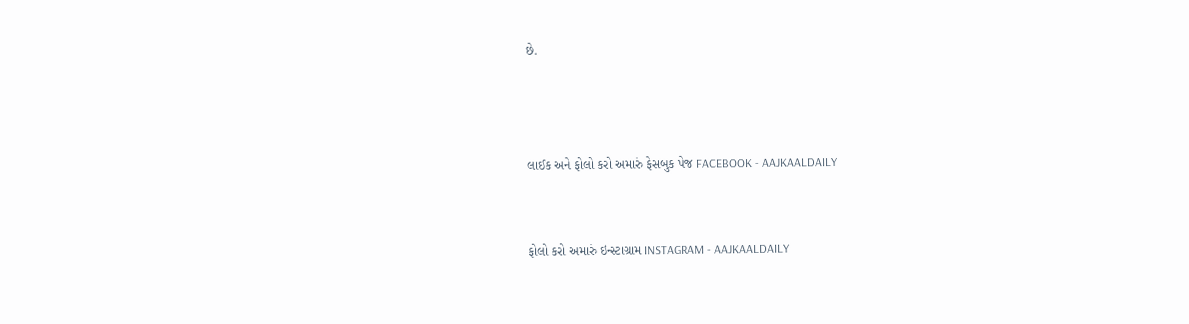છે.



લાઈક અને ફોલો કરો અમારું ફેસબુક પેજ FACEBOOK - AAJKAALDAILY


ફોલો કરો અમારું ઇન્સ્ટાગ્રામ INSTAGRAM - AAJKAALDAILY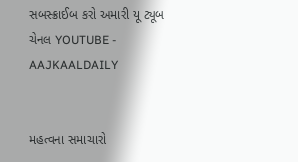સબસ્ક્રાઈબ કરો અમારી યૂ ટ્યૂબ ચેનલ YOUTUBE - AAJKAALDAILY


મહત્વના સમાચારો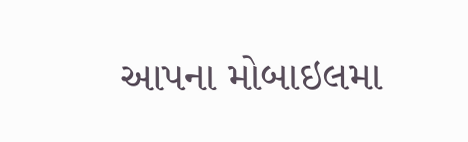આપના મોબાઇલમા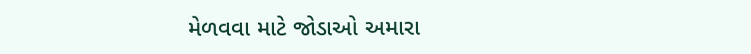મેળવવા માટે જોડાઓ અમારા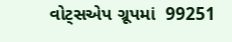વોટ્સએપ ગ્રૂપમાં  99251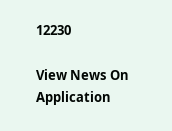12230

View News On Application